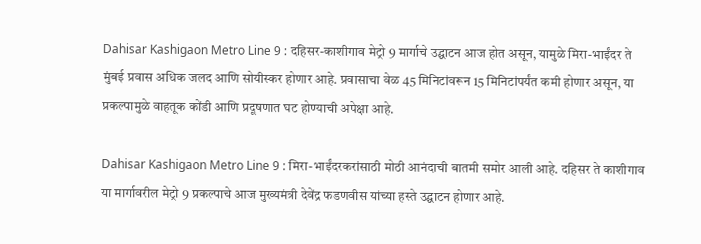Dahisar Kashigaon Metro Line 9 : दहिसर-काशीगाव मेट्रो 9 मार्गाचे उद्घाटन आज होत असून, यामुळे मिरा-भाईंदर ते मुंबई प्रवास अधिक जलद आणि सोयीस्कर होणार आहे. प्रवासाचा वेळ 45 मिनिटांवरून 15 मिनिटांपर्यंत कमी होणार असून, या प्रकल्पामुळे वाहतूक कोंडी आणि प्रदूषणात घट होण्याची अपेक्षा आहे.

Dahisar Kashigaon Metro Line 9 : मिरा-भाईंदरकरांसाठी मोठी आनंदाची बातमी समोर आली आहे. दहिसर ते काशीगाव या मार्गावरील मेट्रो 9 प्रकल्पाचे आज मुख्यमंत्री देवेंद्र फडणवीस यांच्या हस्ते उद्घाटन होणार आहे.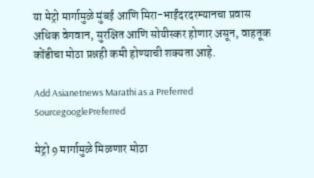या मेट्रो मार्गामुळे मुंबई आणि मिरा-भाईंदरदरम्यानचा प्रवास अधिक वेगवान, सुरक्षित आणि सोयीस्कर होणार असून, वाहतूक कोंडीचा मोठा प्रश्नही कमी होण्याची शक्यता आहे.

Add Asianetnews Marathi as a Preferred SourcegooglePreferred

मेट्रो 9 मार्गामुळे मिळणार मोठा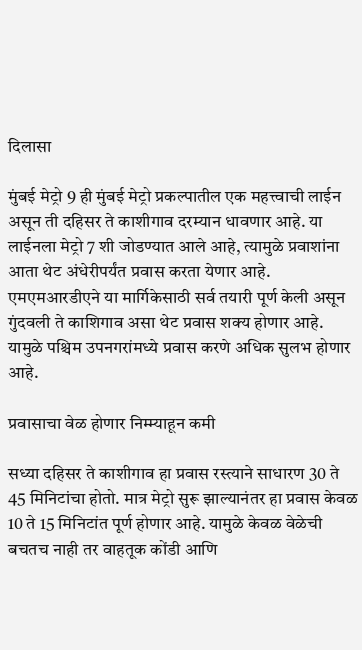दिलासा

मुंबई मेट्रो 9 ही मुंबई मेट्रो प्रकल्पातील एक महत्त्वाची लाईन असून ती दहिसर ते काशीगाव दरम्यान धावणार आहे. या लाईनला मेट्रो 7 शी जोडण्यात आले आहे, त्यामुळे प्रवाशांना आता थेट अंधेरीपर्यंत प्रवास करता येणार आहे. एमएमआरडीएने या मार्गिकेसाठी सर्व तयारी पूर्ण केली असून गुंदवली ते काशिगाव असा थेट प्रवास शक्य होणार आहे. यामुळे पश्चिम उपनगरांमध्ये प्रवास करणे अधिक सुलभ होणार आहे.

प्रवासाचा वेळ होणार निम्म्याहून कमी

सध्या दहिसर ते काशीगाव हा प्रवास रस्त्याने साधारण 30 ते 45 मिनिटांचा होतो. मात्र मेट्रो सुरू झाल्यानंतर हा प्रवास केवळ 10 ते 15 मिनिटांत पूर्ण होणार आहे. यामुळे केवळ वेळेची बचतच नाही तर वाहतूक कोंडी आणि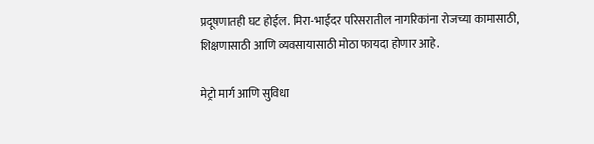प्रदूषणातही घट होईल. मिरा-भाईंदर परिसरातील नागरिकांना रोजच्या कामासाठी, शिक्षणासाठी आणि व्यवसायासाठी मोठा फायदा होणार आहे.

मेट्रो मार्ग आणि सुविधा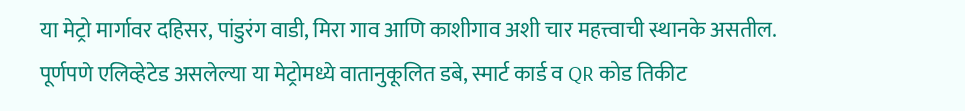या मेट्रो मार्गावर दहिसर, पांडुरंग वाडी, मिरा गाव आणि काशीगाव अशी चार महत्त्वाची स्थानके असतील. पूर्णपणे एलिव्हेटेड असलेल्या या मेट्रोमध्ये वातानुकूलित डबे, स्मार्ट कार्ड व QR कोड तिकीट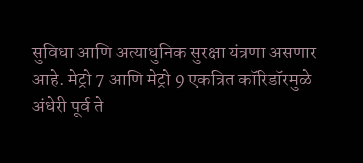सुविधा आणि अत्याधुनिक सुरक्षा यंत्रणा असणार आहे. मेट्रो 7 आणि मेट्रो 9 एकत्रित कॉरिडॉरमुळे अंधेरी पूर्व ते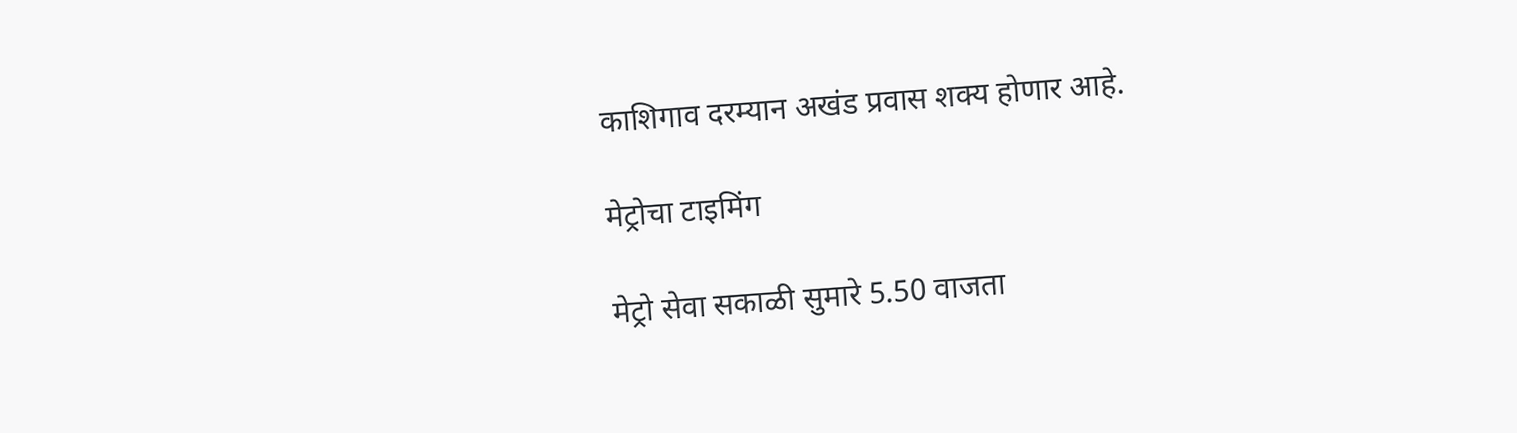काशिगाव दरम्यान अखंड प्रवास शक्य होणार आहे.

मेट्रोचा टाइमिंग

मेट्रो सेवा सकाळी सुमारे 5.50 वाजता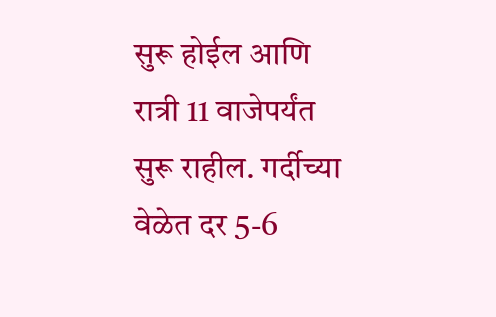सुरू होईल आणि रात्री 11 वाजेपर्यंत सुरू राहील. गर्दीच्या वेळेत दर 5-6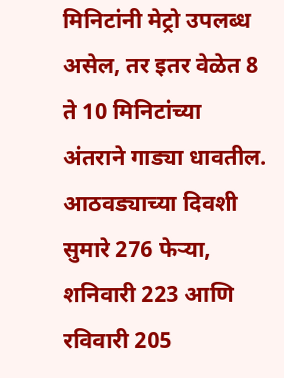मिनिटांनी मेट्रो उपलब्ध असेल, तर इतर वेळेत 8 ते 10 मिनिटांच्या अंतराने गाड्या धावतील. आठवड्याच्या दिवशी सुमारे 276 फेऱ्या, शनिवारी 223 आणि रविवारी 205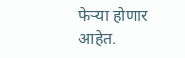फेऱ्या होणार आहेत.